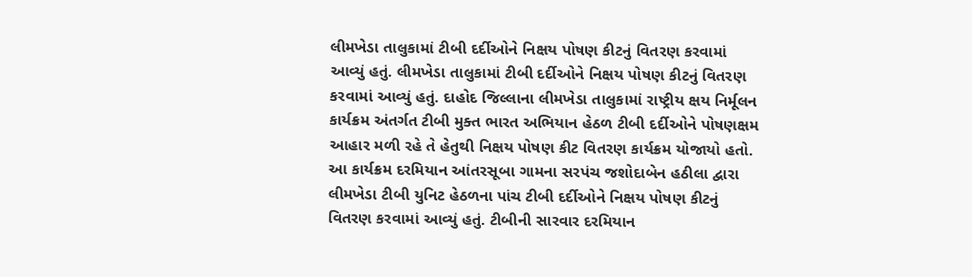લીમખેડા તાલુકામાં ટીબી દર્દીઓને નિક્ષય પોષણ કીટનું વિતરણ કરવામાં આવ્યું હતું. લીમખેડા તાલુકામાં ટીબી દર્દીઓને નિક્ષય પોષણ કીટનું વિતરણ કરવામાં આવ્યું હતું. દાહોદ જિલ્લાના લીમખેડા તાલુકામાં રાષ્ટ્રીય ક્ષય નિર્મૂલન કાર્યક્રમ અંતર્ગત ટીબી મુક્ત ભારત અભિયાન હેઠળ ટીબી દર્દીઓને પોષણક્ષમ આહાર મળી રહે તે હેતુથી નિક્ષય પોષણ કીટ વિતરણ કાર્યક્રમ યોજાયો હતો. આ કાર્યક્રમ દરમિયાન આંતરસૂબા ગામના સરપંચ જશોદાબેન હઠીલા દ્વારા લીમખેડા ટીબી યુનિટ હેઠળના પાંચ ટીબી દર્દીઓને નિક્ષય પોષણ કીટનું વિતરણ કરવામાં આવ્યું હતું. ટીબીની સારવાર દરમિયાન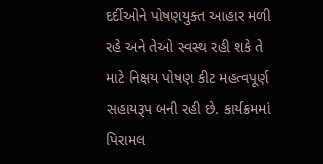દર્દીઓને પોષણયુક્ત આહાર મળી રહે અને તેઓ સ્વસ્થ રહી શકે તે માટે નિક્ષય પોષણ કીટ મહત્વપૂર્ણ સહાયરૂપ બની રહી છે. કાર્યક્રમમાં પિરામલ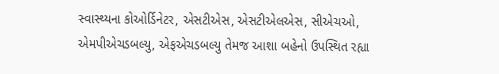સ્વાસ્થ્યના કોઓર્ડિનેટર, એસટીએસ, એસટીએલએસ, સીએચઓ, એમપીએચડબલ્યુ, એફએચડબલ્યુ તેમજ આશા બહેનો ઉપસ્થિત રહ્યા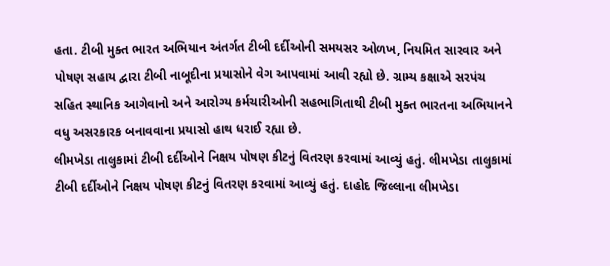હતા. ટીબી મુક્ત ભારત અભિયાન અંતર્ગત ટીબી દર્દીઓની સમયસર ઓળખ, નિયમિત સારવાર અને પોષણ સહાય દ્વારા ટીબી નાબૂદીના પ્રયાસોને વેગ આપવામાં આવી રહ્યો છે. ગ્રામ્ય કક્ષાએ સરપંચ સહિત સ્થાનિક આગેવાનો અને આરોગ્ય કર્મચારીઓની સહભાગિતાથી ટીબી મુક્ત ભારતના અભિયાનને વધુ અસરકારક બનાવવાના પ્રયાસો હાથ ધરાઈ રહ્યા છે.
લીમખેડા તાલુકામાં ટીબી દર્દીઓને નિક્ષય પોષણ કીટનું વિતરણ કરવામાં આવ્યું હતું. લીમખેડા તાલુકામાં ટીબી દર્દીઓને નિક્ષય પોષણ કીટનું વિતરણ કરવામાં આવ્યું હતું. દાહોદ જિલ્લાના લીમખેડા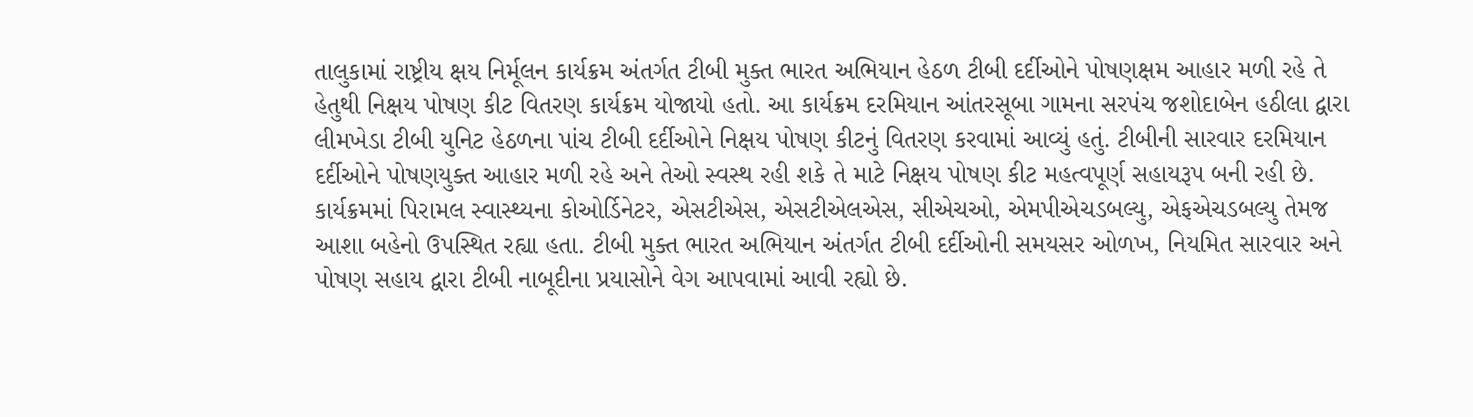તાલુકામાં રાષ્ટ્રીય ક્ષય નિર્મૂલન કાર્યક્રમ અંતર્ગત ટીબી મુક્ત ભારત અભિયાન હેઠળ ટીબી દર્દીઓને પોષણક્ષમ આહાર મળી રહે તે હેતુથી નિક્ષય પોષણ કીટ વિતરણ કાર્યક્રમ યોજાયો હતો. આ કાર્યક્રમ દરમિયાન આંતરસૂબા ગામના સરપંચ જશોદાબેન હઠીલા દ્વારા લીમખેડા ટીબી યુનિટ હેઠળના પાંચ ટીબી દર્દીઓને નિક્ષય પોષણ કીટનું વિતરણ કરવામાં આવ્યું હતું. ટીબીની સારવાર દરમિયાન દર્દીઓને પોષણયુક્ત આહાર મળી રહે અને તેઓ સ્વસ્થ રહી શકે તે માટે નિક્ષય પોષણ કીટ મહત્વપૂર્ણ સહાયરૂપ બની રહી છે. કાર્યક્રમમાં પિરામલ સ્વાસ્થ્યના કોઓર્ડિનેટર, એસટીએસ, એસટીએલએસ, સીએચઓ, એમપીએચડબલ્યુ, એફએચડબલ્યુ તેમજ આશા બહેનો ઉપસ્થિત રહ્યા હતા. ટીબી મુક્ત ભારત અભિયાન અંતર્ગત ટીબી દર્દીઓની સમયસર ઓળખ, નિયમિત સારવાર અને પોષણ સહાય દ્વારા ટીબી નાબૂદીના પ્રયાસોને વેગ આપવામાં આવી રહ્યો છે.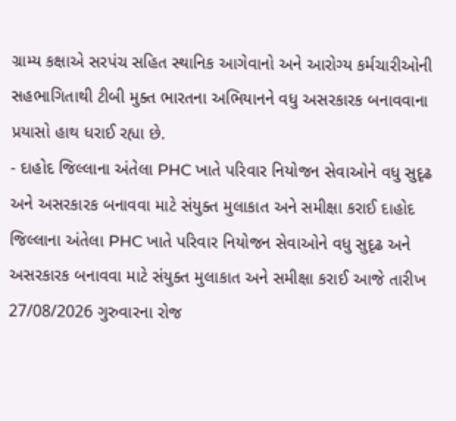ગ્રામ્ય કક્ષાએ સરપંચ સહિત સ્થાનિક આગેવાનો અને આરોગ્ય કર્મચારીઓની સહભાગિતાથી ટીબી મુક્ત ભારતના અભિયાનને વધુ અસરકારક બનાવવાના પ્રયાસો હાથ ધરાઈ રહ્યા છે.
- દાહોદ જિલ્લાના અંતેલા PHC ખાતે પરિવાર નિયોજન સેવાઓને વધુ સુદૃઢ અને અસરકારક બનાવવા માટે સંયુક્ત મુલાકાત અને સમીક્ષા કરાઈ દાહોદ જિલ્લાના અંતેલા PHC ખાતે પરિવાર નિયોજન સેવાઓને વધુ સુદૃઢ અને અસરકારક બનાવવા માટે સંયુક્ત મુલાકાત અને સમીક્ષા કરાઈ આજે તારીખ 27/08/2026 ગુરુવારના રોજ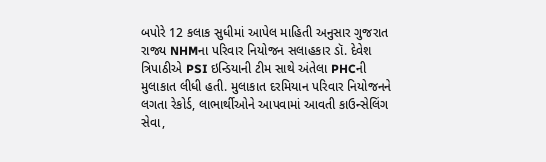બપોરે 12 કલાક સુધીમાં આપેલ માહિતી અનુસાર ગુજરાત રાજ્ય NHMના પરિવાર નિયોજન સલાહકાર ડૉ. દેવેશ ત્રિપાઠીએ PSI ઇન્ડિયાની ટીમ સાથે અંતેલા PHCની મુલાકાત લીધી હતી. મુલાકાત દરમિયાન પરિવાર નિયોજનને લગતા રેકોર્ડ, લાભાર્થીઓને આપવામાં આવતી કાઉન્સેલિંગ સેવા,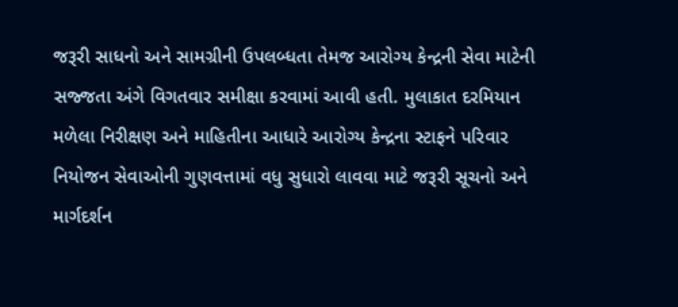જરૂરી સાધનો અને સામગ્રીની ઉપલબ્ધતા તેમજ આરોગ્ય કેન્દ્રની સેવા માટેની સજ્જતા અંગે વિગતવાર સમીક્ષા કરવામાં આવી હતી. મુલાકાત દરમિયાન મળેલા નિરીક્ષણ અને માહિતીના આધારે આરોગ્ય કેન્દ્રના સ્ટાફને પરિવાર નિયોજન સેવાઓની ગુણવત્તામાં વધુ સુધારો લાવવા માટે જરૂરી સૂચનો અને માર્ગદર્શન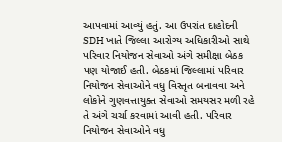આપવામાં આવ્યું હતું. આ ઉપરાંત દાહોદની SDH ખાતે જિલ્લા આરોગ્ય અધિકારીઓ સાથે પરિવાર નિયોજન સેવાઓ અંગે સમીક્ષા બેઠક પણ યોજાઈ હતી. બેઠકમાં જિલ્લામાં પરિવાર નિયોજન સેવાઓને વધુ વિસ્તૃત બનાવવા અને લોકોને ગુણવત્તાયુક્ત સેવાઓ સમયસર મળી રહે તે અંગે ચર્ચા કરવામાં આવી હતી. પરિવાર નિયોજન સેવાઓને વધુ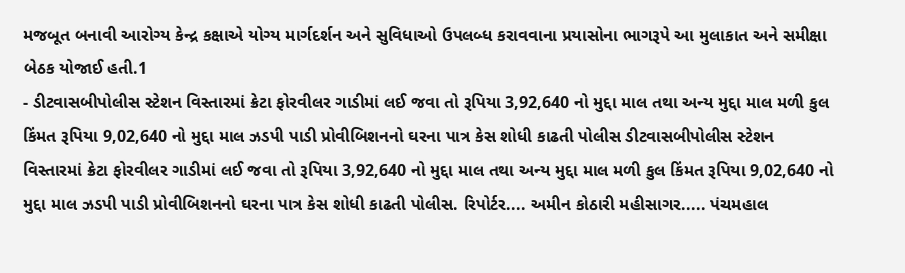મજબૂત બનાવી આરોગ્ય કેન્દ્ર કક્ષાએ યોગ્ય માર્ગદર્શન અને સુવિધાઓ ઉપલબ્ધ કરાવવાના પ્રયાસોના ભાગરૂપે આ મુલાકાત અને સમીક્ષા બેઠક યોજાઈ હતી.1
- ડીટવાસબીપોલીસ સ્ટેશન વિસ્તારમાં ક્રેટા ફોરવીલર ગાડીમાં લઈ જવા તો રૂપિયા 3,92,640 નો મુદ્દા માલ તથા અન્ય મુદ્દા માલ મળી કુલ કિંમત રૂપિયા 9,02,640 નો મુદ્દા માલ ઝડપી પાડી પ્રોવીબિશનનો ઘરના પાત્ર કેસ શોધી કાઢતી પોલીસ ડીટવાસબીપોલીસ સ્ટેશન વિસ્તારમાં ક્રેટા ફોરવીલર ગાડીમાં લઈ જવા તો રૂપિયા 3,92,640 નો મુદ્દા માલ તથા અન્ય મુદ્દા માલ મળી કુલ કિંમત રૂપિયા 9,02,640 નો મુદ્દા માલ ઝડપી પાડી પ્રોવીબિશનનો ઘરના પાત્ર કેસ શોધી કાઢતી પોલીસ. રિપોર્ટર.... અમીન કોઠારી મહીસાગર..... પંચમહાલ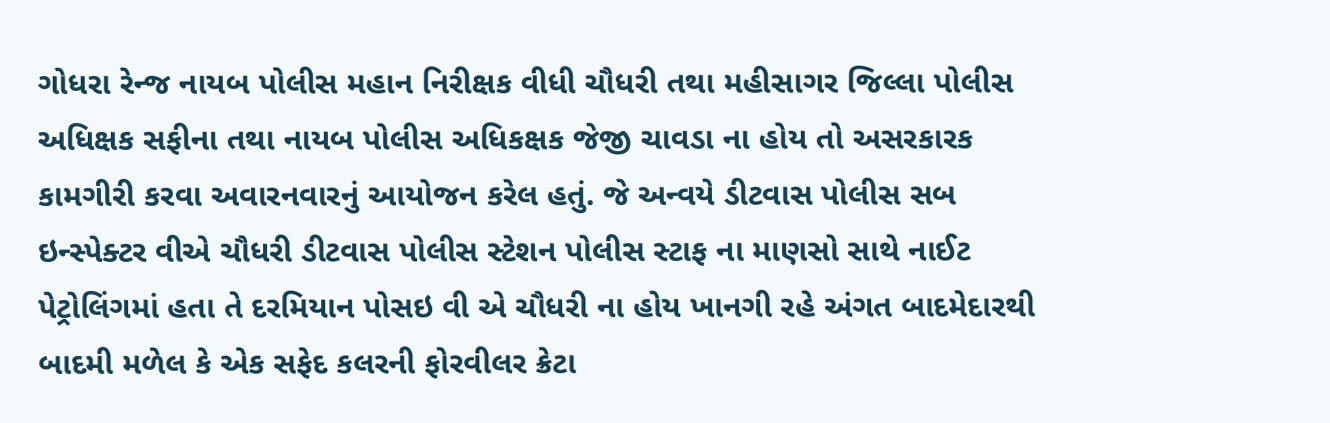ગોધરા રેન્જ નાયબ પોલીસ મહાન નિરીક્ષક વીધી ચૌધરી તથા મહીસાગર જિલ્લા પોલીસ અધિક્ષક સફીના તથા નાયબ પોલીસ અધિકક્ષક જેજી ચાવડા ના હોય તો અસરકારક કામગીરી કરવા અવારનવારનું આયોજન કરેલ હતું. જે અન્વયે ડીટવાસ પોલીસ સબ ઇન્સ્પેક્ટર વીએ ચૌધરી ડીટવાસ પોલીસ સ્ટેશન પોલીસ સ્ટાફ ના માણસો સાથે નાઈટ પેટ્રોલિંગમાં હતા તે દરમિયાન પોસઇ વી એ ચૌધરી ના હોય ખાનગી રહે અંગત બાદમેદારથી બાદમી મળેલ કે એક સફેદ કલરની ફોરવીલર ક્રેટા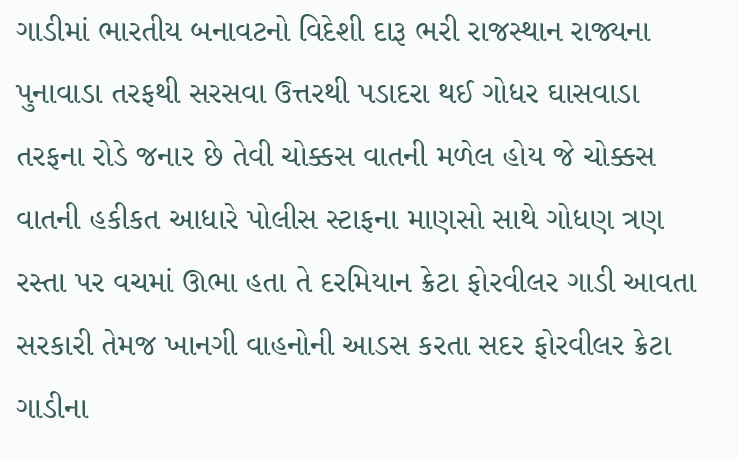ગાડીમાં ભારતીય બનાવટનો વિદેશી દારૂ ભરી રાજસ્થાન રાજ્યના પુનાવાડા તરફથી સરસવા ઉત્તરથી પડાદરા થઈ ગોધર ઘાસવાડા તરફના રોડે જનાર છે તેવી ચોક્કસ વાતની મળેલ હોય જે ચોક્કસ વાતની હકીકત આધારે પોલીસ સ્ટાફના માણસો સાથે ગોધણ ત્રણ રસ્તા પર વચમાં ઊભા હતા તે દરમિયાન ક્રેટા ફોરવીલર ગાડી આવતા સરકારી તેમજ ખાનગી વાહનોની આડસ કરતા સદર ફોરવીલર ક્રેટા ગાડીના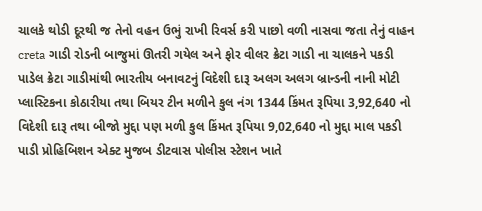ચાલકે થોડી દૂરથી જ તેનો વહન ઉભું રાખી રિવર્સ કરી પાછો વળી નાસવા જતા તેનું વાહન creta ગાડી રોડની બાજુમાં ઊતરી ગયેલ અને ફોર વીલર ક્રેટા ગાડી ના ચાલકને પકડી પાડેલ ક્રેટા ગાડીમાંથી ભારતીય બનાવટનું વિદેશી દારૂ અલગ અલગ બ્રાન્ડની નાની મોટી પ્લાસ્ટિકના કોઠારીયા તથા બિયર ટીન મળીને કુલ નંગ 1344 કિંમત રૂપિયા 3,92,640 નો વિદેશી દારૂ તથા બીજો મુદ્દા પણ મળી કુલ કિંમત રૂપિયા 9,02,640 નો મુદ્દા માલ પકડી પાડી પ્રોહિબિશન એક્ટ મુજબ ડીટવાસ પોલીસ સ્ટેશન ખાતે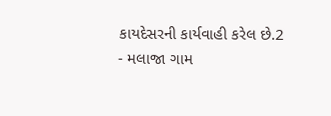કાયદેસરની કાર્યવાહી કરેલ છે.2
- મલાજા ગામ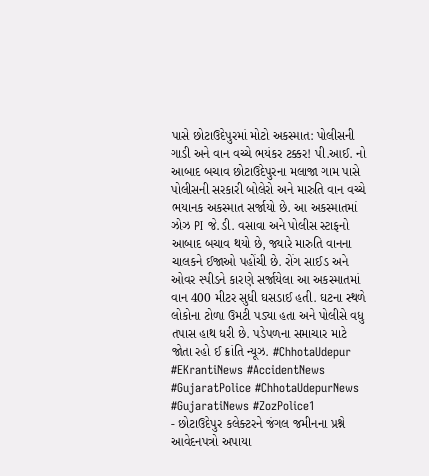પાસે છોટાઉદેપુરમાં મોટો અકસ્માત: પોલીસની ગાડી અને વાન વચ્ચે ભયંકર ટક્કર! પી.આઈ. નો આબાદ બચાવ છોટાઉદેપુરના મલાજા ગામ પાસે પોલીસની સરકારી બોલેરો અને મારુતિ વાન વચ્ચે ભયાનક અકસ્માત સર્જાયો છે. આ અકસ્માતમાં ઝોઝ PI જે.ડી. વસાવા અને પોલીસ સ્ટાફનો આબાદ બચાવ થયો છે, જ્યારે મારુતિ વાનના ચાલકને ઈજાઓ પહોંચી છે. રોંગ સાઈડ અને ઓવર સ્પીડને કારણે સર્જાયેલા આ અકસ્માતમાં વાન 400 મીટર સુધી ઘસડાઈ હતી. ઘટના સ્થળે લોકોના ટોળા ઉમટી પડ્યા હતા અને પોલીસે વધુ તપાસ હાથ ધરી છે. પડેપળના સમાચાર માટે જોતા રહો ઈ ક્રાંતિ ન્યૂઝ. #ChhotaUdepur #EKrantiNews #AccidentNews #GujaratPolice #ChhotaUdepurNews #GujaratiNews #ZozPolice1
- છોટાઉદેપુર કલેક્ટરને જંગલ જમીનના પ્રશ્ને આવેદનપત્રો અપાયા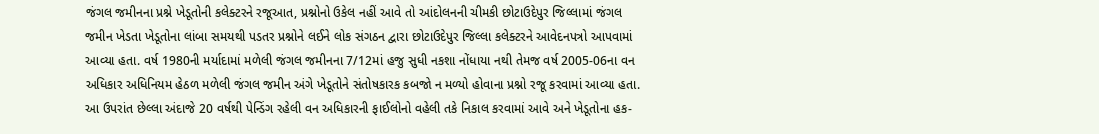જંગલ જમીનના પ્રશ્ને ખેડૂતોની કલેક્ટરને રજૂઆત, પ્રશ્નોનો ઉકેલ નહીં આવે તો આંદોલનની ચીમકી છોટાઉદેપુર જિલ્લામાં જંગલ જમીન ખેડતા ખેડૂતોના લાંબા સમયથી પડતર પ્રશ્નોને લઈને લોક સંગઠન દ્વારા છોટાઉદેપુર જિલ્લા કલેક્ટરને આવેદનપત્રો આપવામાં આવ્યા હતા. વર્ષ 1980ની મર્યાદામાં મળેલી જંગલ જમીનના 7/12માં હજુ સુધી નકશા નોંધાયા નથી તેમજ વર્ષ 2005-06ના વન અધિકાર અધિનિયમ હેઠળ મળેલી જંગલ જમીન અંગે ખેડૂતોને સંતોષકારક કબજો ન મળ્યો હોવાના પ્રશ્નો રજૂ કરવામાં આવ્યા હતા. આ ઉપરાંત છેલ્લા અંદાજે 20 વર્ષથી પેન્ડિંગ રહેલી વન અધિકારની ફાઈલોનો વહેલી તકે નિકાલ કરવામાં આવે અને ખેડૂતોના હક-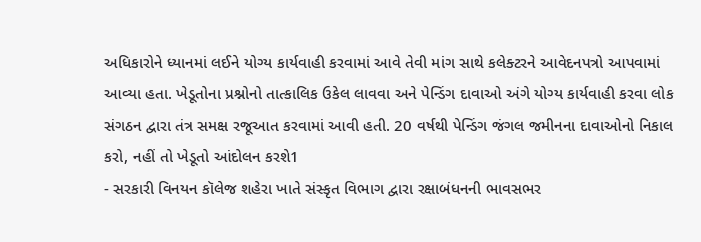અધિકારોને ધ્યાનમાં લઈને યોગ્ય કાર્યવાહી કરવામાં આવે તેવી માંગ સાથે કલેક્ટરને આવેદનપત્રો આપવામાં આવ્યા હતા. ખેડૂતોના પ્રશ્નોનો તાત્કાલિક ઉકેલ લાવવા અને પેન્ડિંગ દાવાઓ અંગે યોગ્ય કાર્યવાહી કરવા લોક સંગઠન દ્વારા તંત્ર સમક્ષ રજૂઆત કરવામાં આવી હતી. 20 વર્ષથી પેન્ડિંગ જંગલ જમીનના દાવાઓનો નિકાલ કરો, નહીં તો ખેડૂતો આંદોલન કરશે1
- સરકારી વિનયન કૉલેજ શહેરા ખાતે સંસ્કૃત વિભાગ દ્વારા રક્ષાબંધનની ભાવસભર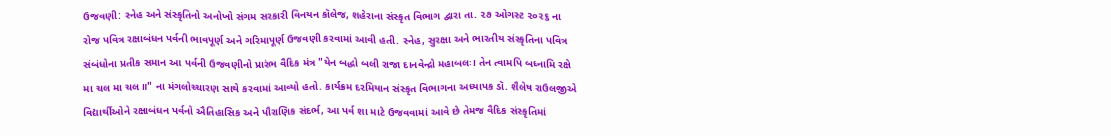ઉજવણી: સ્નેહ અને સંસ્કૃતિનો અનોખો સંગમ સરકારી વિનયન કૉલેજ, શહેરાના સંસ્કૃત વિભાગ દ્વારા તા. ૨૭ ઓગસ્ટ ૨૦૨૬ ના રોજ પવિત્ર રક્ષાબંધન પર્વની ભાવપૂર્ણ અને ગરિમાપૂર્ણ ઉજવણી કરવામાં આવી હતી. સ્નેહ, સુરક્ષા અને ભારતીય સંસ્કૃતિના પવિત્ર સંબંધોના પ્રતીક સમાન આ પર્વની ઉજવણીનો પ્રારંભ વૈદિક મંત્ર "યેન બદ્ધો બલી રાજા દાનવેન્દ્રો મહાબલઃ। તેન ત્વામપિ બધ્નામિ રક્ષે મા ચલ મા ચલ॥" ના મંગલોચ્ચારણ સાથે કરવામાં આવ્યો હતો. કાર્યક્રમ દરમિયાન સંસ્કૃત વિભાગના અધ્યાપક ડૉ. શૈલેષ રાઉલજીએ વિદ્યાર્થીઓને રક્ષાબંધન પર્વનો ઐતિહાસિક અને પૌરાણિક સંદર્ભ, આ પર્વ શા માટે ઉજવવામાં આવે છે તેમજ વૈદિક સંસ્કૃતિમાં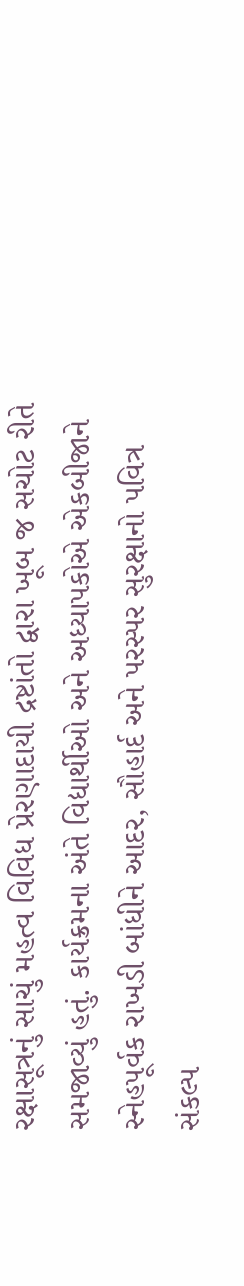રક્ષાસૂત્રનું સાચું મહત્વ વિવિધ પ્રેરણાદાયી દ્રષ્ટાંતો દ્વારા ખૂબ જ સચોટ રીતે સમજાવ્યું હતું. કાર્યક્રમના અંતે વિદ્યાર્થીઓ અને અધ્યાપકોએ એકબીજાને સ્નેહપૂર્વક રાખડી બાંધીને આદર, સૌહાર્દ અને પરસ્પર સુરક્ષાનો પવિત્ર સંકલ્પ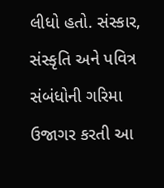લીધો હતો. સંસ્કાર, સંસ્કૃતિ અને પવિત્ર સંબંધોની ગરિમા ઉજાગર કરતી આ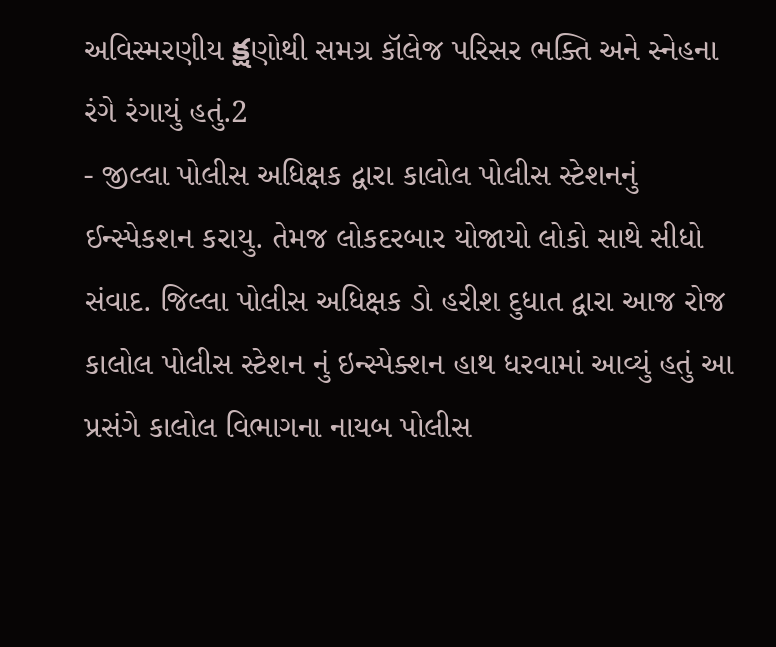અવિસ્મરણીય క్షણોથી સમગ્ર કૉલેજ પરિસર ભક્તિ અને સ્નેહના રંગે રંગાયું હતું.2
- જીલ્લા પોલીસ અધિક્ષક દ્વારા કાલોલ પોલીસ સ્ટેશનનું ઈન્સ્પેકશન કરાયુ. તેમજ લોકદરબાર યોજાયો લોકો સાથે સીધો સંવાદ. જિલ્લા પોલીસ અધિક્ષક ડો હરીશ દુધાત દ્વારા આજ રોજ કાલોલ પોલીસ સ્ટેશન નું ઇન્સ્પેક્શન હાથ ધરવામાં આવ્યું હતું આ પ્રસંગે કાલોલ વિભાગના નાયબ પોલીસ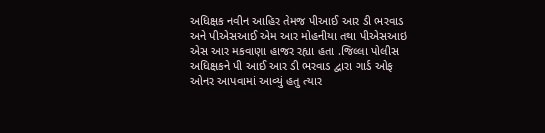અધિક્ષક નવીન આહિર તેમજ પીઆઈ આર ડી ભરવાડ અને પીએસઆઈ એમ આર મોહનીયા તથા પીએસઆઇ એસ આર મકવાણા હાજર રહ્યા હતા .જિલ્લા પોલીસ અધિક્ષકને પી આઈ આર ડી ભરવાડ દ્વારા ગાર્ડ ઓફ ઓનર આપવામાં આવ્યું હતુ ત્યાર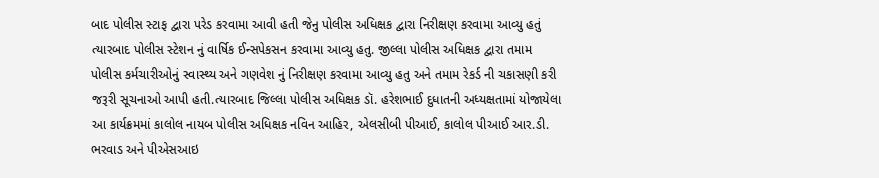બાદ પોલીસ સ્ટાફ દ્વારા પરેડ કરવામા આવી હતી જેનુ પોલીસ અધિક્ષક દ્વારા નિરીક્ષણ કરવામા આવ્યુ હતું ત્યારબાદ પોલીસ સ્ટેશન નું વાર્ષિક ઈન્સપેકસન કરવામા આવ્યુ હતુ. જીલ્લા પોલીસ અધિક્ષક દ્વારા તમામ પોલીસ કર્મચારીઓનું સ્વાસ્થ્ય અને ગણવેશ નું નિરીક્ષણ કરવામા આવ્યુ હતુ અને તમામ રેકર્ડ ની ચકાસણી કરી જરૂરી સૂચનાઓ આપી હતી.ત્યારબાદ જિલ્લા પોલીસ અધિક્ષક ડૉ. હરેશભાઈ દુધાતની અધ્યક્ષતામાં યોજાયેલા આ કાર્યક્રમમાં કાલોલ નાયબ પોલીસ અધિક્ષક નવિન આહિર, એલસીબી પીઆઈ, કાલોલ પીઆઈ આર.ડી. ભરવાડ અને પીએસઆઇ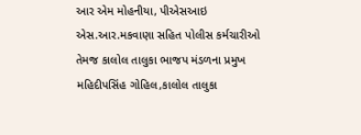આર એમ મોહનીયા, પીએસઆઇ એસ.આર.મકવાણા સહિત પોલીસ કર્મચારીઓ તેમજ કાલોલ તાલુકા ભાજપ મંડળના પ્રમુખ મહિદીપસિંહ ગોહિલ,કાલોલ તાલુકા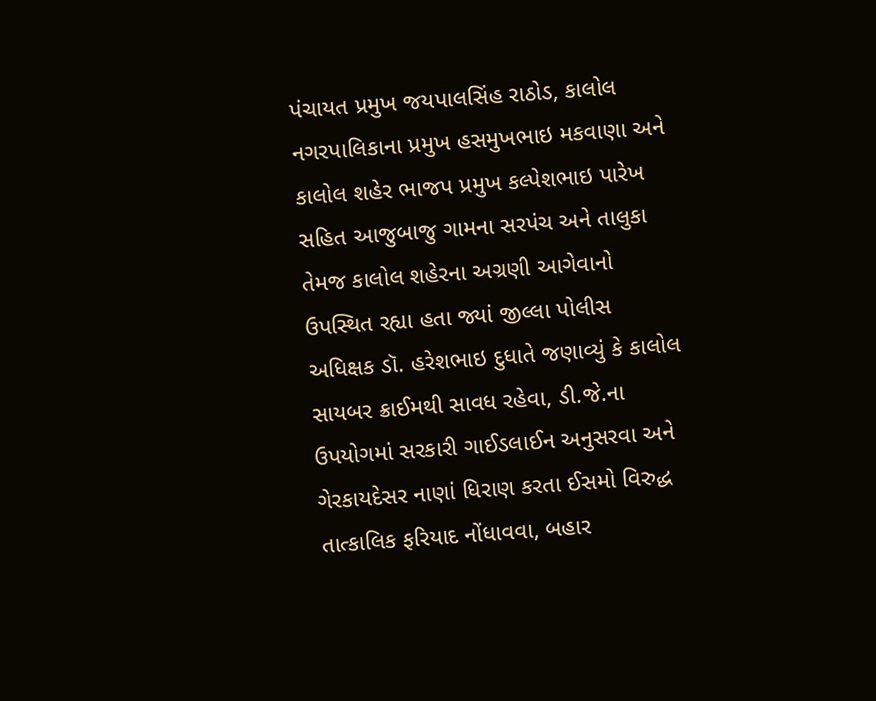પંચાયત પ્રમુખ જયપાલસિંહ રાઠોડ, કાલોલ નગરપાલિકાના પ્રમુખ હસમુખભાઇ મકવાણા અને કાલોલ શહેર ભાજપ પ્રમુખ કલ્પેશભાઇ પારેખ સહિત આજુબાજુ ગામના સરપંચ અને તાલુકા તેમજ કાલોલ શહેરના અગ્રણી આગેવાનો ઉપસ્થિત રહ્યા હતા જ્યાં જીલ્લા પોલીસ અધિક્ષક ડૉ. હરેશભાઇ દુધાતે જણાવ્યું કે કાલોલ સાયબર ક્રાઈમથી સાવધ રહેવા, ડી.જે.ના ઉપયોગમાં સરકારી ગાઈડલાઈન અનુસરવા અને ગેરકાયદેસર નાણાં ધિરાણ કરતા ઈસમો વિરુદ્ધ તાત્કાલિક ફરિયાદ નોંધાવવા, બહાર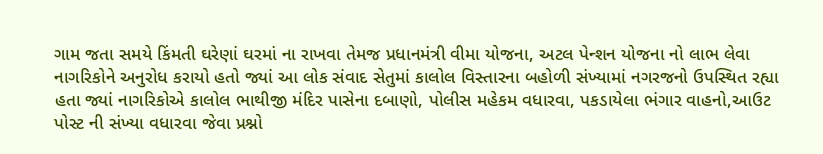ગામ જતા સમયે કિંમતી ઘરેણાં ઘરમાં ના રાખવા તેમજ પ્રધાનમંત્રી વીમા યોજના, અટલ પેન્શન યોજના નો લાભ લેવા નાગરિકોને અનુરોધ કરાયો હતો જ્યાં આ લોક સંવાદ સેતુમાં કાલોલ વિસ્તારના બહોળી સંખ્યામાં નગરજનો ઉપસ્થિત રહ્યા હતા જ્યાં નાગરિકોએ કાલોલ ભાથીજી મંદિર પાસેના દબાણો, પોલીસ મહેકમ વધારવા, પકડાયેલા ભંગાર વાહનો,આઉટ પોસ્ટ ની સંખ્યા વધારવા જેવા પ્રશ્નો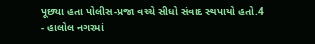પૂછ્યા હતા પોલીસ-પ્રજા વચ્ચે સીધો સંવાદ સ્થપાયો હતો.4
- હાલોલ નગરમાં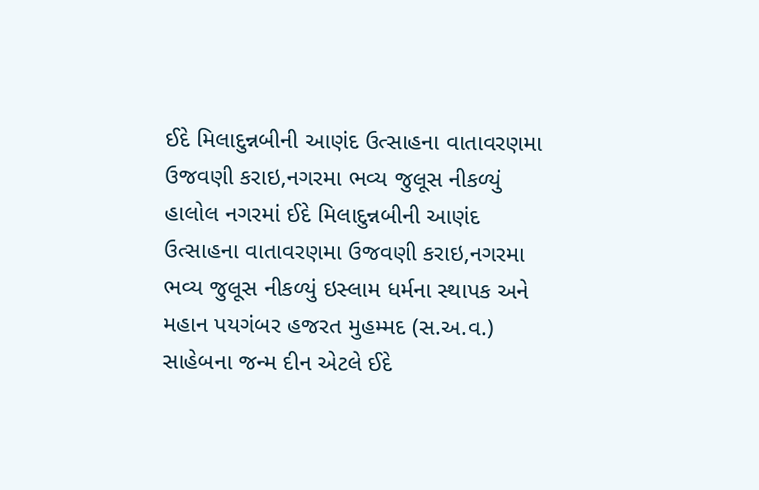ઈદે મિલાદુન્નબીની આણંદ ઉત્સાહના વાતાવરણમા ઉજવણી કરાઇ,નગરમા ભવ્ય જુલૂસ નીકળ્યું હાલોલ નગરમાં ઈદે મિલાદુન્નબીની આણંદ ઉત્સાહના વાતાવરણમા ઉજવણી કરાઇ,નગરમા ભવ્ય જુલૂસ નીકળ્યું ઇસ્લામ ધર્મના સ્થાપક અને મહાન પયગંબર હજરત મુહમ્મદ (સ.અ.વ.) સાહેબના જન્મ દીન એટલે ઈદે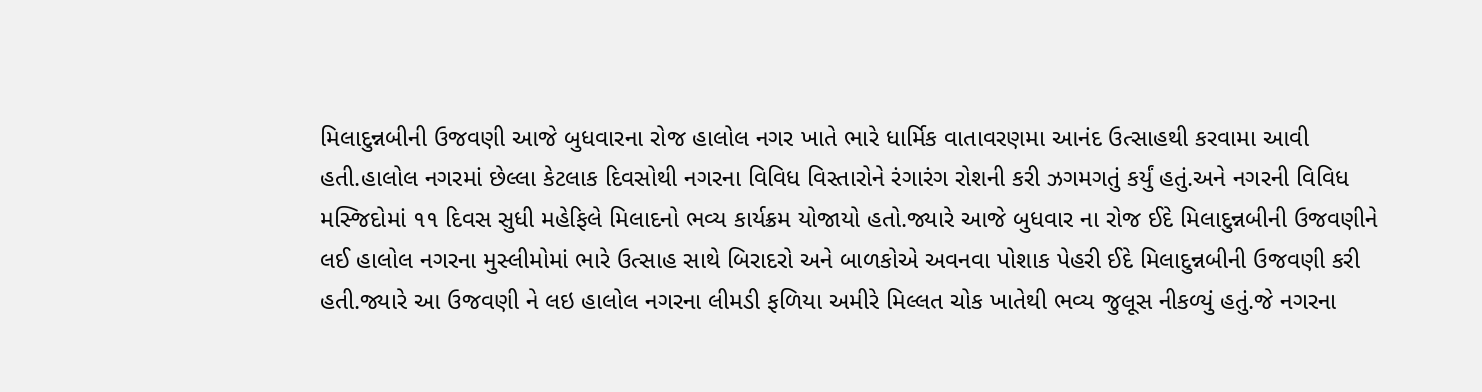મિલાદુન્નબીની ઉજવણી આજે બુધવારના રોજ હાલોલ નગર ખાતે ભારે ધાર્મિક વાતાવરણમા આનંદ ઉત્સાહથી કરવામા આવી હતી.હાલોલ નગરમાં છેલ્લા કેટલાક દિવસોથી નગરના વિવિધ વિસ્તારોને રંગારંગ રોશની કરી ઝગમગતું કર્યું હતું.અને નગરની વિવિધ મસ્જિદોમાં ૧૧ દિવસ સુધી મહેફિલે મિલાદનો ભવ્ય કાર્યક્રમ યોજાયો હતો.જ્યારે આજે બુધવાર ના રોજ ઈદે મિલાદુન્નબીની ઉજવણીને લઈ હાલોલ નગરના મુસ્લીમોમાં ભારે ઉત્સાહ સાથે બિરાદરો અને બાળકોએ અવનવા પોશાક પેહરી ઈદે મિલાદુન્નબીની ઉજવણી કરી હતી.જ્યારે આ ઉજવણી ને લઇ હાલોલ નગરના લીમડી ફળિયા અમીરે મિલ્લત ચોક ખાતેથી ભવ્ય જુલૂસ નીકળ્યું હતું.જે નગરના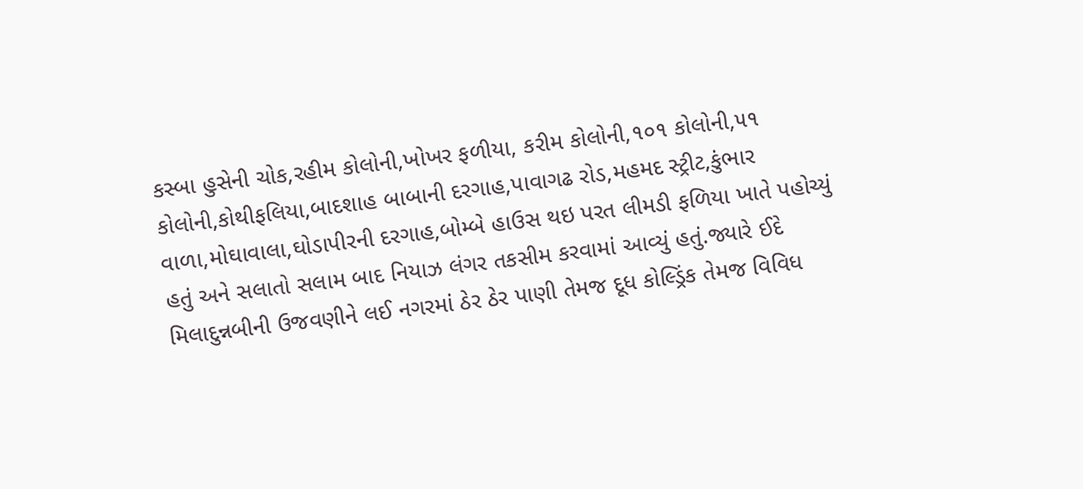કસ્બા હુસેની ચોક,રહીમ કોલોની,ખોખર ફળીયા, કરીમ કોલોની,૧૦૧ કોલોની,૫૧ કોલોની,કોથીફલિયા,બાદશાહ બાબાની દરગાહ,પાવાગઢ રોડ,મહમદ સ્ટ્રીટ,કુંભાર વાળા,મોઘાવાલા,ઘોડાપીરની દરગાહ,બોમ્બે હાઉસ થઇ પરત લીમડી ફળિયા ખાતે પહોચ્યું હતું અને સલાતો સલામ બાદ નિયાઝ લંગર તકસીમ કરવામાં આવ્યું હતું.જ્યારે ઈદે મિલાદુન્નબીની ઉજવણીને લઈ નગરમાં ઠેર ઠેર પાણી તેમજ દૂધ કોલ્ડ્રિંક તેમજ વિવિધ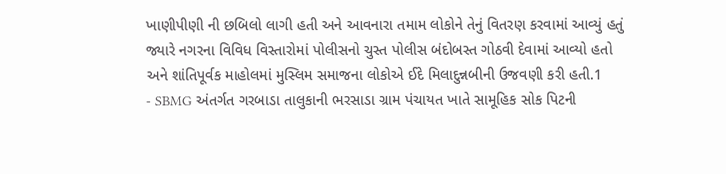ખાણીપીણી ની છબિલો લાગી હતી અને આવનારા તમામ લોકોને તેનું વિતરણ કરવામાં આવ્યું હતું જ્યારે નગરના વિવિધ વિસ્તારોમાં પોલીસનો ચુસ્ત પોલીસ બંદોબસ્ત ગોઠવી દેવામાં આવ્યો હતો અને શાંતિપૂર્વક માહોલમાં મુસ્લિમ સમાજના લોકોએ ઈદે મિલાદુન્નબીની ઉજવણી કરી હતી.1
- SBMG અંતર્ગત ગરબાડા તાલુકાની ભરસાડા ગ્રામ પંચાયત ખાતે સામૂહિક સોક પિટની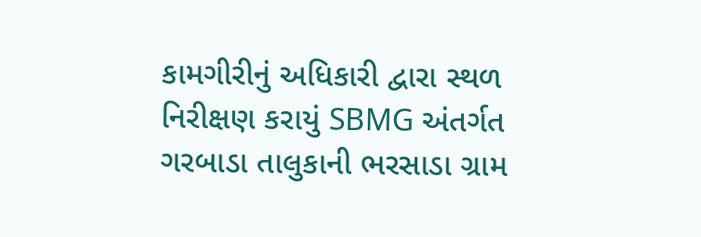કામગીરીનું અધિકારી દ્વારા સ્થળ નિરીક્ષણ કરાયું SBMG અંતર્ગત ગરબાડા તાલુકાની ભરસાડા ગ્રામ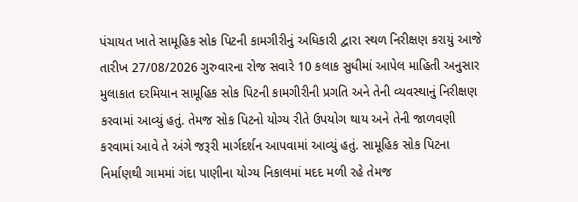પંચાયત ખાતે સામૂહિક સોક પિટની કામગીરીનું અધિકારી દ્વારા સ્થળ નિરીક્ષણ કરાયું આજે તારીખ 27/08/2026 ગુરુવારના રોજ સવારે 10 કલાક સુધીમાં આપેલ માહિતી અનુસાર મુલાકાત દરમિયાન સામૂહિક સોક પિટની કામગીરીની પ્રગતિ અને તેની વ્યવસ્થાનું નિરીક્ષણ કરવામાં આવ્યું હતું. તેમજ સોક પિટનો યોગ્ય રીતે ઉપયોગ થાય અને તેની જાળવણી કરવામાં આવે તે અંગે જરૂરી માર્ગદર્શન આપવામાં આવ્યું હતું. સામૂહિક સોક પિટના નિર્માણથી ગામમાં ગંદા પાણીના યોગ્ય નિકાલમાં મદદ મળી રહે તેમજ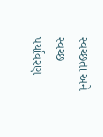સ્વચ્છતા અને સ્વચ્છ પર્યાવરણ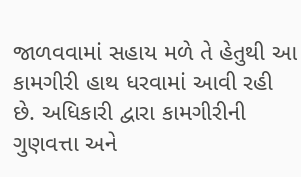જાળવવામાં સહાય મળે તે હેતુથી આ કામગીરી હાથ ધરવામાં આવી રહી છે. અધિકારી દ્વારા કામગીરીની ગુણવત્તા અને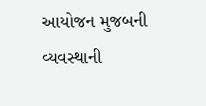આયોજન મુજબની વ્યવસ્થાની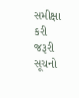સમીક્ષા કરી જરૂરી સૂચનો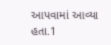આપવામાં આવ્યા હતા.1